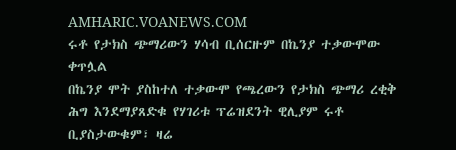AMHARIC.VOANEWS.COM
ሩቶ የታክስ ጭማሪውን ሃሳብ ቢሰርዙም በኬንያ ተቃውሞው ቀጥሏል
በኬንያ ሞት ያስከተለ ተቃውሞ የጫረውን የታክስ ጭማሪ ረቂቅ ሕግ እንደማያጸድቁ የሃገሪቱ ፕሬዝደንት ዊሊያም ሩቶ ቢያስታውቁም፣ ዛሬ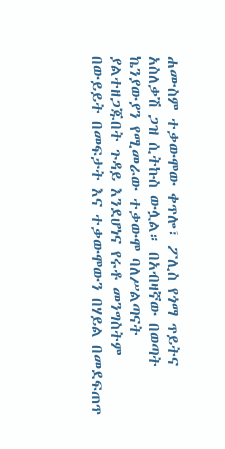ሐሙስም ተቃውሞው ቀጥሎ፣ ፖሊስ የጎማ ጥይትና አስለቃሽ ጋዝ ሲትኩስ ውሏል። በአብዛኛው በወጣት ኬንያውያን የሚመራው ተቃውሞ ባለሥልጣናት ያልተዘጋጁበት ጉዳይ እንደሆነና የሩቶ መንግስትም በውይይት በመፍታት እና ተቃውሞውን በሃይል በመደፍጠጥ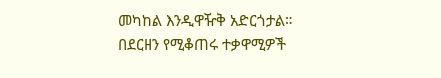መካከል እንዲዋዥቅ አድርጎታል። በደርዘን የሚቆጠሩ ተቃዋሚዎች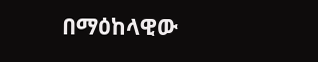በማዕከላዊው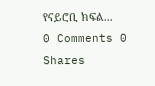የናይሮቢ ክፍል...
0 Comments 0 Shares